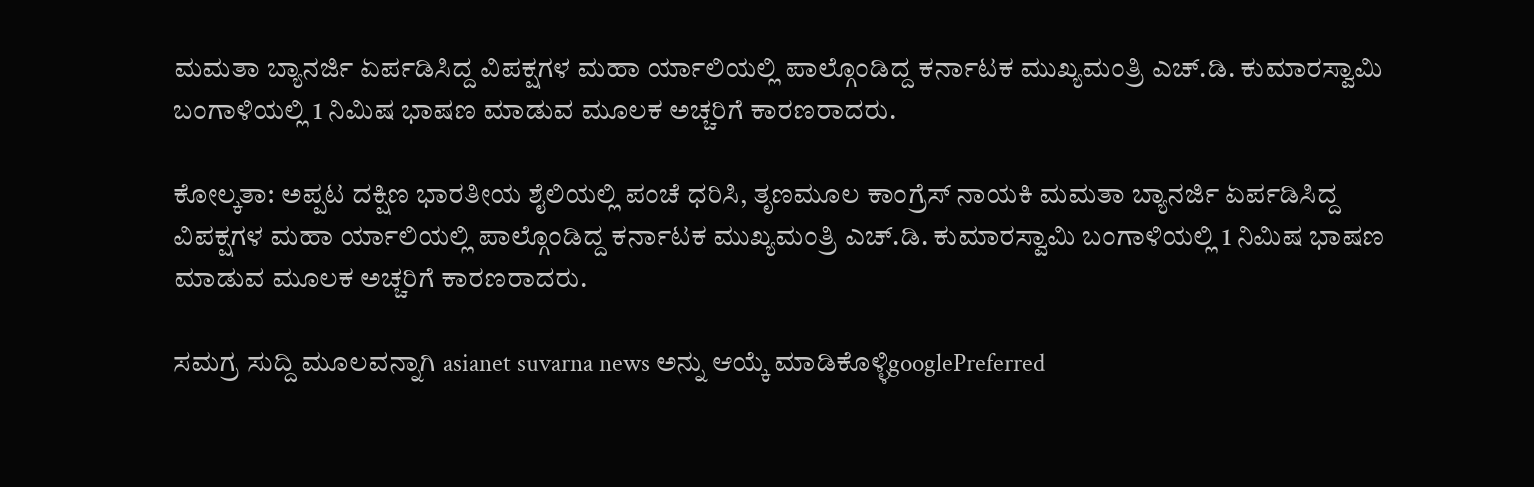ಮಮತಾ ಬ್ಯಾನರ್ಜಿ ಏರ್ಪಡಿಸಿದ್ದ ವಿಪಕ್ಷಗಳ ಮಹಾ ರ್ಯಾಲಿಯಲ್ಲಿ ಪಾಲ್ಗೊಂಡಿದ್ದ ಕರ್ನಾಟಕ ಮುಖ್ಯಮಂತ್ರಿ ಎಚ್.ಡಿ. ಕುಮಾರಸ್ವಾಮಿ ಬಂಗಾಳಿಯಲ್ಲಿ 1 ನಿಮಿಷ ಭಾಷಣ ಮಾಡುವ ಮೂಲಕ ಅಚ್ಚರಿಗೆ ಕಾರಣರಾದರು.

ಕೋಲ್ಕತಾ: ಅಪ್ಪಟ ದಕ್ಷಿಣ ಭಾರತೀಯ ಶೈಲಿಯಲ್ಲಿ ಪಂಚೆ ಧರಿಸಿ, ತೃಣಮೂಲ ಕಾಂಗ್ರೆಸ್ ನಾಯಕಿ ಮಮತಾ ಬ್ಯಾನರ್ಜಿ ಏರ್ಪಡಿಸಿದ್ದ ವಿಪಕ್ಷಗಳ ಮಹಾ ರ್ಯಾಲಿಯಲ್ಲಿ ಪಾಲ್ಗೊಂಡಿದ್ದ ಕರ್ನಾಟಕ ಮುಖ್ಯಮಂತ್ರಿ ಎಚ್.ಡಿ. ಕುಮಾರಸ್ವಾಮಿ ಬಂಗಾಳಿಯಲ್ಲಿ 1 ನಿಮಿಷ ಭಾಷಣ ಮಾಡುವ ಮೂಲಕ ಅಚ್ಚರಿಗೆ ಕಾರಣರಾದರು.

ಸಮಗ್ರ ಸುದ್ದಿ ಮೂಲವನ್ನಾಗಿ asianet suvarna news ಅನ್ನು ಆಯ್ಕೆ ಮಾಡಿಕೊಳ್ಳಿgooglePreferred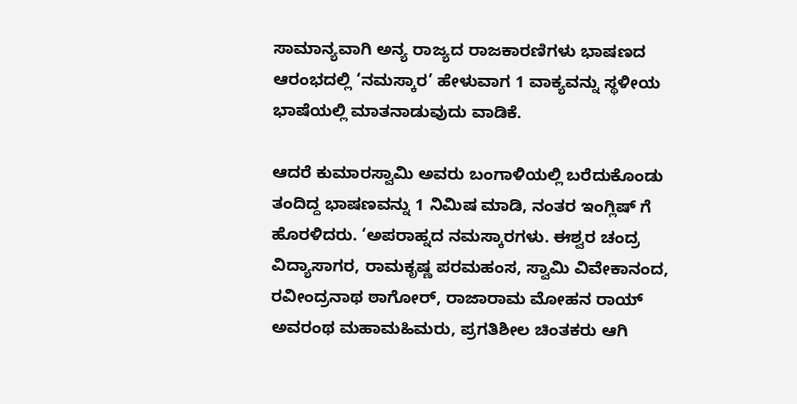ಸಾಮಾನ್ಯವಾಗಿ ಅನ್ಯ ರಾಜ್ಯದ ರಾಜಕಾರಣಿಗಳು ಭಾಷಣದ ಆರಂಭದಲ್ಲಿ ‘ನಮಸ್ಕಾರ’ ಹೇಳುವಾಗ 1 ವಾಕ್ಯವನ್ನು ಸ್ಥಳೀಯ ಭಾಷೆಯಲ್ಲಿ ಮಾತನಾಡುವುದು ವಾಡಿಕೆ.

ಆದರೆ ಕುಮಾರಸ್ವಾಮಿ ಅವರು ಬಂಗಾಳಿಯಲ್ಲಿ ಬರೆದುಕೊಂಡು ತಂದಿದ್ದ ಭಾಷಣವನ್ನು 1 ನಿಮಿಷ ಮಾಡಿ, ನಂತರ ಇಂಗ್ಲಿಷ್ ಗೆ ಹೊರಳಿದರು. ‘ಅಪರಾಹ್ನದ ನಮಸ್ಕಾರಗಳು. ಈಶ್ವರ ಚಂದ್ರ ವಿದ್ಯಾಸಾಗರ, ರಾಮಕೃಷ್ಣ ಪರಮಹಂಸ, ಸ್ವಾಮಿ ವಿವೇಕಾನಂದ, ರವೀಂದ್ರನಾಥ ಠಾಗೋರ್, ರಾಜಾರಾಮ ಮೋಹನ ರಾಯ್ ಅವರಂಥ ಮಹಾಮಹಿಮರು, ಪ್ರಗತಿಶೀಲ ಚಿಂತಕರು ಆಗಿ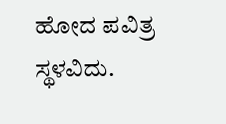ಹೋದ ಪವಿತ್ರ ಸ್ಥಳವಿದು.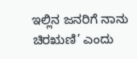ಇಲ್ಲಿನ ಜನರಿಗೆ ನಾನು ಚಿರಋಣಿ’ ಎಂದು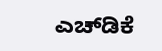ಎಚ್‌ಡಿಕೆ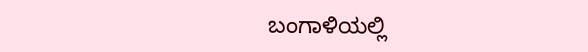ಬಂಗಾಳಿಯಲ್ಲಿ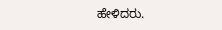ಹೇಳಿದರು.